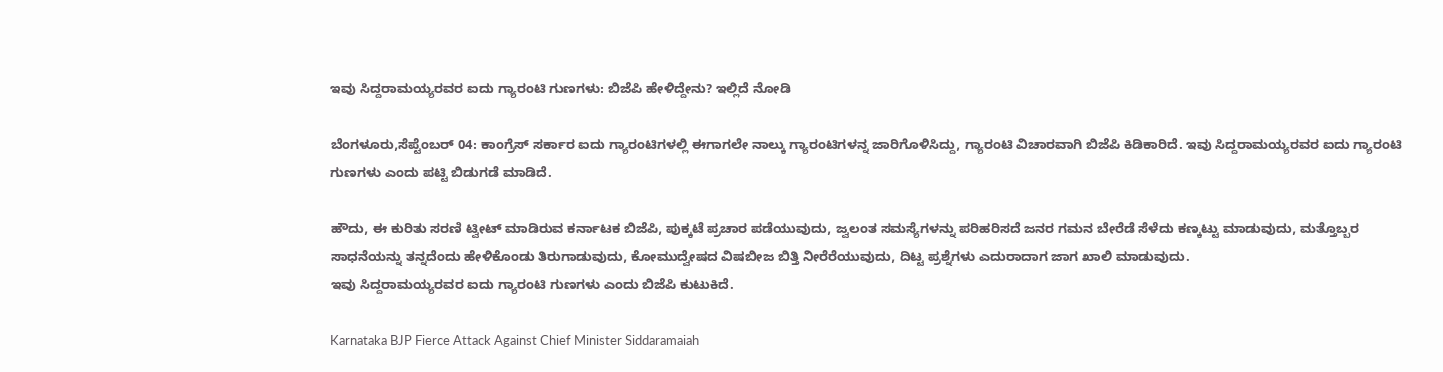ಇವು ಸಿದ್ದರಾಮಯ್ಯರವರ ಐದು ಗ್ಯಾರಂಟಿ ಗುಣಗಳು: ಬಿಜೆಪಿ ಹೇಳಿದ್ದೇನು? ಇಲ್ಲಿದೆ ನೋಡಿ

ಬೆಂಗಳೂರು,ಸೆಪ್ಟೆಂಬರ್‌ 04: ಕಾಂಗ್ರೆಸ್‌ ಸರ್ಕಾರ ಐದು ಗ್ಯಾರಂಟಿಗಳಲ್ಲಿ ಈಗಾಗಲೇ ನಾಲ್ಕು ಗ್ಯಾರಂಟಿಗಳನ್ನ ಜಾರಿಗೊಳಿಸಿದ್ದು, ಗ್ಯಾರಂಟಿ ವಿಚಾರವಾಗಿ ಬಿಜೆಪಿ ಕಿಡಿಕಾರಿದೆ. ಇವು ಸಿದ್ದರಾಮಯ್ಯರವರ ಐದು ಗ್ಯಾರಂಟಿ ಗುಣಗಳು ಎಂದು ಪಟ್ಟಿ ಬಿಡುಗಡೆ ಮಾಡಿದೆ.

ಹೌದು, ಈ ಕುರಿತು ಸರಣಿ ಟ್ವೀಟ್‌ ಮಾಡಿರುವ ಕರ್ನಾಟಕ ಬಿಜೆಪಿ, ಪುಕ್ಕಟೆ ಪ್ರಚಾರ ಪಡೆಯುವುದು, ಜ್ವಲಂತ ಸಮಸ್ಯೆಗಳನ್ನು ಪರಿಹರಿಸದೆ ಜನರ ಗಮನ ಬೇರೆಡೆ ಸೆಳೆದು ಕಣ್ಕಟ್ಟು ಮಾಡುವುದು, ಮತ್ತೊಬ್ಬರ ಸಾಧನೆಯನ್ನು ತನ್ನದೆಂದು ಹೇಳಿಕೊಂಡು ತಿರುಗಾಡುವುದು, ಕೋಮುದ್ವೇಷದ ವಿಷಬೀಜ ಬಿತ್ತಿ ನೀರೆರೆಯುವುದು, ದಿಟ್ಟ ಪ್ರಶ್ನೆಗಳು ಎದುರಾದಾಗ ಜಾಗ ಖಾಲಿ ಮಾಡುವುದು.
ಇವು ಸಿದ್ದರಾಮಯ್ಯರವರ ಐದು ಗ್ಯಾರಂಟಿ ಗುಣಗಳು ಎಂದು ಬಿಜೆಪಿ ಕುಟುಕಿದೆ.

Karnataka BJP Fierce Attack Against Chief Minister Siddaramaiah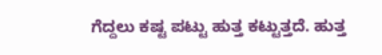ಗೆದ್ದಲು ಕಷ್ಟ ಪಟ್ಟು ಹುತ್ತ ಕಟ್ಟುತ್ತದೆ. ಹುತ್ತ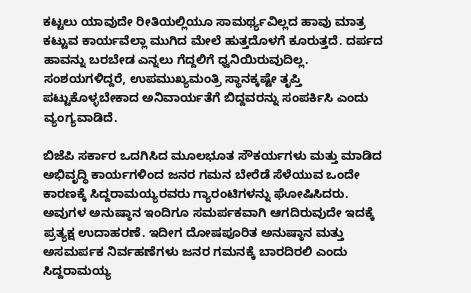ಕಟ್ಟಲು ಯಾವುದೇ ರೀತಿಯಲ್ಲಿಯೂ ಸಾಮರ್ಥ್ಯವಿಲ್ಲದ ಹಾವು ಮಾತ್ರ ಕಟ್ಟುವ ಕಾರ್ಯವೆಲ್ಲಾ ಮುಗಿದ ಮೇಲೆ ಹುತ್ತದೊಳಗೆ ಕೂರುತ್ತದೆ. ದರ್ಪದ ಹಾವನ್ನು ಬರಬೇಡ ಎನ್ನಲು ಗೆದ್ದಲಿಗೆ ಧ್ವನಿಯಿರುವುದಿಲ್ಲ. ಸಂಶಯಗಳಿದ್ದರೆ, ಉಪಮುಖ್ಯಮಂತ್ರಿ ಸ್ಥಾನಕ್ಕಷ್ಟೇ ತೃಪ್ತಿ ಪಟ್ಟುಕೊಳ್ಳಬೇಕಾದ ಅನಿವಾರ್ಯತೆಗೆ ಬಿದ್ದವರನ್ನು ಸಂಪರ್ಕಿಸಿ ಎಂದು ವ್ಯಂಗ್ಯವಾಡಿದೆ.

ಬಿಜೆಪಿ ಸರ್ಕಾರ ಒದಗಿಸಿದ ಮೂಲಭೂತ ಸೌಕರ್ಯಗಳು ಮತ್ತು ಮಾಡಿದ ಅಭಿವೃದ್ಧಿ ಕಾರ್ಯಗಳಿಂದ ಜನರ ಗಮನ ಬೇರೆಡೆ ಸೆಳೆಯುವ ಒಂದೇ ಕಾರಣಕ್ಕೆ ಸಿದ್ದರಾಮಯ್ಯರವರು ಗ್ಯಾರಂಟಿಗಳನ್ನು ಘೋಷಿಸಿದರು. ಅವುಗಳ ಅನುಷ್ಠಾನ ಇಂದಿಗೂ ಸಮರ್ಪಕವಾಗಿ ಆಗದಿರುವುದೇ ಇದಕ್ಕೆ ಪ್ರತ್ಯಕ್ಷ ಉದಾಹರಣೆ. ಇದೀಗ ದೋಷಪೂರಿತ ಅನುಷ್ಠಾನ ಮತ್ತು ಅಸಮರ್ಪಕ ನಿರ್ವಹಣೆಗಳು ಜನರ ಗಮನಕ್ಕೆ ಬಾರದಿರಲಿ ಎಂದು ಸಿದ್ದರಾಮಯ್ಯ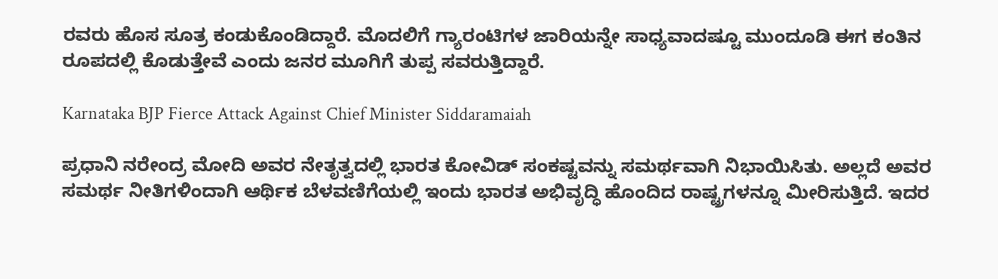ರವರು ಹೊಸ ಸೂತ್ರ ಕಂಡುಕೊಂಡಿದ್ದಾರೆ. ಮೊದಲಿಗೆ ಗ್ಯಾರಂಟಿಗಳ ಜಾರಿಯನ್ನೇ ಸಾಧ್ಯವಾದಷ್ಟೂ ಮುಂದೂಡಿ ಈಗ ಕಂತಿನ ರೂಪದಲ್ಲಿ ಕೊಡುತ್ತೇವೆ ಎಂದು ಜನರ ಮೂಗಿಗೆ ತುಪ್ಪ ಸವರುತ್ತಿದ್ದಾರೆ.

Karnataka BJP Fierce Attack Against Chief Minister Siddaramaiah

ಪ್ರಧಾನಿ ನರೇಂದ್ರ ಮೋದಿ ಅವರ ನೇತೃತ್ವದಲ್ಲಿ ಭಾರತ ಕೋವಿಡ್‌ ಸಂಕಷ್ಟವನ್ನು ಸಮರ್ಥವಾಗಿ ನಿಭಾಯಿಸಿತು. ಅಲ್ಲದೆ ಅವರ ಸಮರ್ಥ ನೀತಿಗಳಿಂದಾಗಿ ಆರ್ಥಿಕ ಬೆಳವಣಿಗೆಯಲ್ಲಿ ಇಂದು ಭಾರತ ಅಭಿವೃದ್ಧಿ ಹೊಂದಿದ ರಾಷ್ಟ್ರಗಳನ್ನೂ ಮೀರಿಸುತ್ತಿದೆ. ಇದರ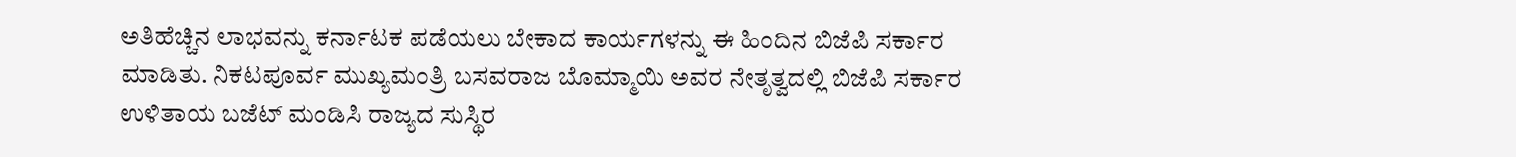ಅತಿಹೆಚ್ಚಿನ ಲಾಭವನ್ನು ಕರ್ನಾಟಕ ಪಡೆಯಲು ಬೇಕಾದ ಕಾರ್ಯಗಳನ್ನು ಈ ಹಿಂದಿನ ಬಿಜೆಪಿ ಸರ್ಕಾರ ಮಾಡಿತು. ನಿಕಟಪೂರ್ವ ಮುಖ್ಯಮಂತ್ರಿ ಬಸವರಾಜ ಬೊಮ್ಮಾಯಿ ಅವರ ನೇತೃತ್ವದಲ್ಲಿ ಬಿಜೆಪಿ ಸರ್ಕಾರ ಉಳಿತಾಯ ಬಜೆಟ್‌ ಮಂಡಿಸಿ ರಾಜ್ಯದ ಸುಸ್ಥಿರ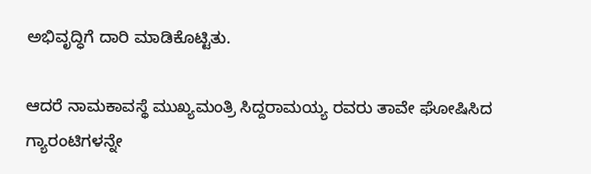ಅಭಿವೃದ್ಧಿಗೆ ದಾರಿ ಮಾಡಿಕೊಟ್ಟಿತು.

ಆದರೆ ನಾಮಕಾವಸ್ಥೆ ಮುಖ್ಯಮಂತ್ರಿ ಸಿದ್ದರಾಮಯ್ಯ ರವರು ತಾವೇ ಘೋಷಿಸಿದ ಗ್ಯಾರಂಟಿಗಳನ್ನೇ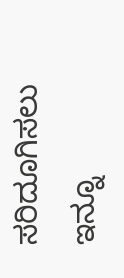ಸರಿದೂಗಿಸಲು ಇನ್ನೂ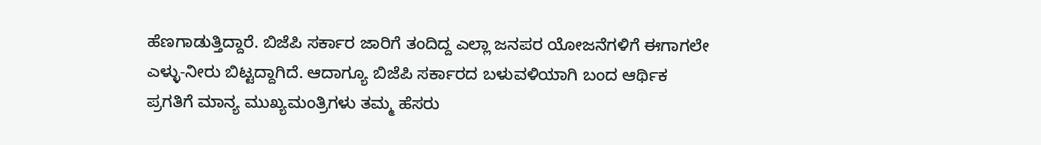ಹೆಣಗಾಡುತ್ತಿದ್ದಾರೆ. ಬಿಜೆಪಿ ಸರ್ಕಾರ ಜಾರಿಗೆ ತಂದಿದ್ದ ಎಲ್ಲಾ ಜನಪರ ಯೋಜನೆಗಳಿಗೆ ಈಗಾಗಲೇ ಎಳ್ಳು-ನೀರು ಬಿಟ್ಟದ್ದಾಗಿದೆ. ಆದಾಗ್ಯೂ ಬಿಜೆಪಿ ಸರ್ಕಾರದ ಬಳುವಳಿಯಾಗಿ ಬಂದ ಆರ್ಥಿಕ ಪ್ರಗತಿಗೆ ಮಾನ್ಯ ಮುಖ್ಯಮಂತ್ರಿಗಳು ತಮ್ಮ ಹೆಸರು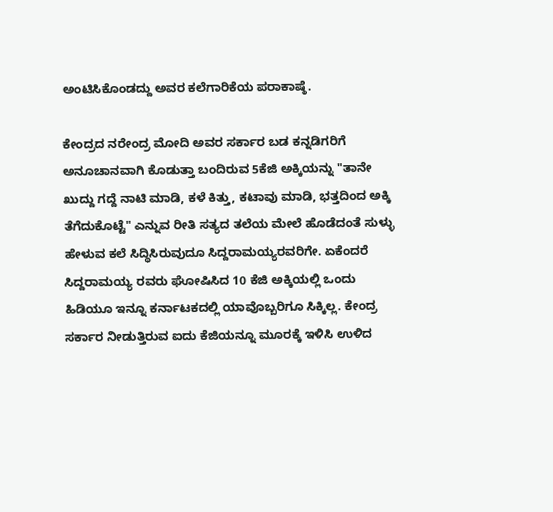ಅಂಟಿಸಿಕೊಂಡದ್ದು ಅವರ ಕಲೆಗಾರಿಕೆಯ ಪರಾಕಾಷ್ಠೆ.

ಕೇಂದ್ರದ ನರೇಂದ್ರ ಮೋದಿ ಅವರ ಸರ್ಕಾರ ಬಡ ಕನ್ನಡಿಗರಿಗೆ ಅನೂಚಾನವಾಗಿ ಕೊಡುತ್ತಾ ಬಂದಿರುವ 5ಕೆಜಿ ಅಕ್ಕಿಯನ್ನು "ತಾನೇ ಖುದ್ದು ಗದ್ದೆ ನಾಟಿ ಮಾಡಿ, ಕಳೆ ಕಿತ್ತು, ಕಟಾವು ಮಾಡಿ, ಭತ್ತದಿಂದ ಅಕ್ಕಿ ತೆಗೆದುಕೊಟ್ಟೆ" ಎನ್ನುವ ರೀತಿ ಸತ್ಯದ ತಲೆಯ ಮೇಲೆ ಹೊಡೆದಂತೆ ಸುಳ್ಳು ಹೇಳುವ ಕಲೆ ಸಿದ್ಧಿಸಿರುವುದೂ ಸಿದ್ದರಾಮಯ್ಯರವರಿಗೇ. ಏಕೆಂದರೆ ಸಿದ್ದರಾಮಯ್ಯ ರವರು ಘೋಷಿಸಿದ 10 ಕೆಜಿ ಅಕ್ಕಿಯಲ್ಲಿ ಒಂದು ಹಿಡಿಯೂ ಇನ್ನೂ ಕರ್ನಾಟಕದಲ್ಲಿ ಯಾವೊಬ್ಬರಿಗೂ ಸಿಕ್ಕಿಲ್ಲ. ಕೇಂದ್ರ ಸರ್ಕಾರ ನೀಡುತ್ತಿರುವ ಐದು ಕೆಜಿಯನ್ನೂ ಮೂರಕ್ಕೆ ಇಳಿಸಿ ಉಳಿದ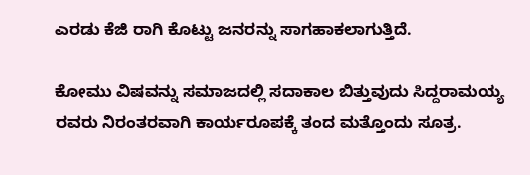ಎರಡು ಕೆಜಿ ರಾಗಿ ಕೊಟ್ಟು ಜನರನ್ನು ಸಾಗಹಾಕಲಾಗುತ್ತಿದೆ.

ಕೋಮು ವಿಷವನ್ನು ಸಮಾಜದಲ್ಲಿ ಸದಾಕಾಲ ಬಿತ್ತುವುದು ಸಿದ್ದರಾಮಯ್ಯ ರವರು ನಿರಂತರವಾಗಿ ಕಾರ್ಯರೂಪಕ್ಕೆ ತಂದ ಮತ್ತೊಂದು ಸೂತ್ರ.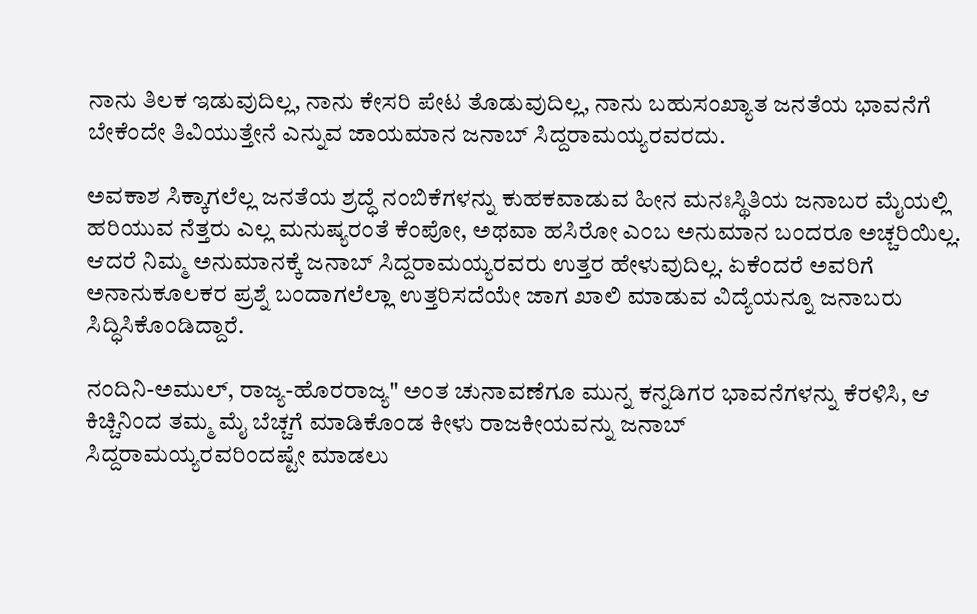ನಾನು ತಿಲಕ ಇಡುವುದಿಲ್ಲ, ನಾನು ಕೇಸರಿ ಪೇಟ ತೊಡುವುದಿಲ್ಲ, ನಾನು ಬಹುಸಂಖ್ಯಾತ ಜನತೆಯ ಭಾವನೆಗೆ ಬೇಕೆಂದೇ ತಿವಿಯುತ್ತೇನೆ ಎನ್ನುವ ಜಾಯಮಾನ ಜನಾಬ್ ಸಿದ್ದರಾಮಯ್ಯರವರದು.

ಅವಕಾಶ ಸಿಕ್ಕಾಗಲೆಲ್ಲ ಜನತೆಯ ಶ್ರದ್ಧೆ ನಂಬಿಕೆಗಳನ್ನು ಕುಹಕವಾಡುವ ಹೀನ ಮನಃಸ್ಥಿತಿಯ ಜನಾಬರ ಮೈಯಲ್ಲಿ ಹರಿಯುವ ನೆತ್ತರು ಎಲ್ಲ ಮನುಷ್ಯರಂತೆ ಕೆಂಪೋ, ಅಥವಾ ಹಸಿರೋ ಎಂಬ ಅನುಮಾನ ಬಂದರೂ ಅಚ್ಚರಿಯಿಲ್ಲ. ಆದರೆ ನಿಮ್ಮ ಅನುಮಾನಕ್ಕೆ ಜನಾಬ್‌ ಸಿದ್ದರಾಮಯ್ಯರವರು ಉತ್ತರ ಹೇಳುವುದಿಲ್ಲ. ಏಕೆಂದರೆ ಅವರಿಗೆ ಅನಾನುಕೂಲಕರ ಪ್ರಶ್ನೆ ಬಂದಾಗಲೆಲ್ಲಾ ಉತ್ತರಿಸದೆಯೇ ಜಾಗ ಖಾಲಿ ಮಾಡುವ ವಿದ್ಯೆಯನ್ನೂ ಜನಾಬರು ಸಿದ್ಧಿಸಿಕೊಂಡಿದ್ದಾರೆ.

ನಂದಿನಿ-ಅಮುಲ್‌, ರಾಜ್ಯ-ಹೊರರಾಜ್ಯ" ಅಂತ ಚುನಾವಣೆಗೂ ಮುನ್ನ ಕನ್ನಡಿಗರ ಭಾವನೆಗಳನ್ನು ಕೆರಳಿಸಿ, ಆ ಕಿಚ್ಚಿನಿಂದ ತಮ್ಮ ಮೈ ಬೆಚ್ಚಗೆ ಮಾಡಿಕೊಂಡ ಕೀಳು ರಾಜಕೀಯವನ್ನು ಜನಾಬ್‌
ಸಿದ್ದರಾಮಯ್ಯರವರಿಂದಷ್ಟೇ ಮಾಡಲು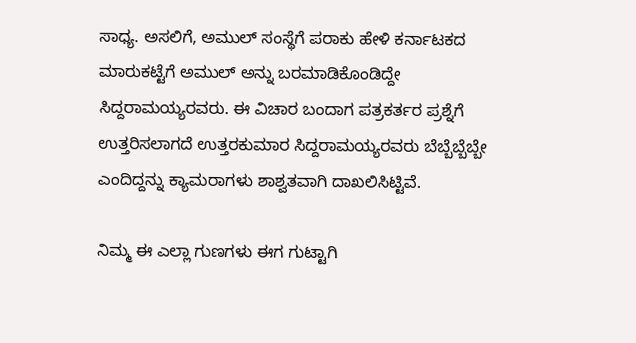ಸಾಧ್ಯ. ಅಸಲಿಗೆ, ಅಮುಲ್ ಸಂಸ್ಥೆಗೆ ಪರಾಕು ಹೇಳಿ ಕರ್ನಾಟಕದ ಮಾರುಕಟ್ಟೆಗೆ ಅಮುಲ್ ಅನ್ನು ಬರಮಾಡಿಕೊಂಡಿದ್ದೇ ಸಿದ್ದರಾಮಯ್ಯರವರು. ಈ ವಿಚಾರ ಬಂದಾಗ ಪತ್ರಕರ್ತರ ಪ್ರಶ್ನೆಗೆ ಉತ್ತರಿಸಲಾಗದೆ ಉತ್ತರಕುಮಾರ ಸಿದ್ದರಾಮಯ್ಯರವರು ಬೆಬ್ಬೆಬ್ಬೆಬ್ಬೇ ಎಂದಿದ್ದನ್ನು ಕ್ಯಾಮರಾಗಳು ಶಾಶ್ವತವಾಗಿ ದಾಖಲಿಸಿಟ್ಟಿವೆ.

ನಿಮ್ಮ ಈ ಎಲ್ಲಾ ಗುಣಗಳು ಈಗ ಗುಟ್ಟಾಗಿ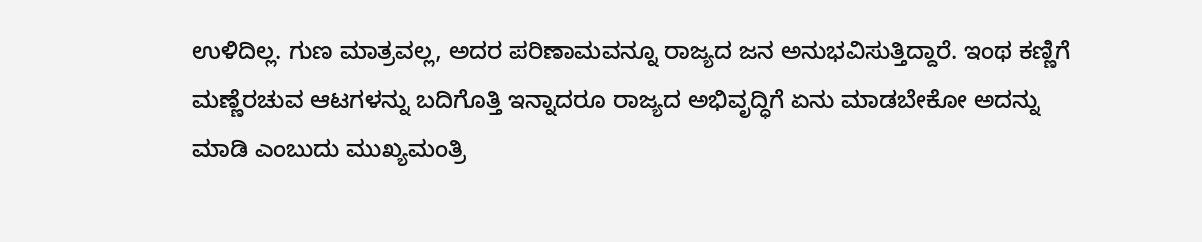ಉಳಿದಿಲ್ಲ. ಗುಣ ಮಾತ್ರವಲ್ಲ, ಅದರ ಪರಿಣಾಮವನ್ನೂ ರಾಜ್ಯದ ಜನ ಅನುಭವಿಸುತ್ತಿದ್ದಾರೆ. ಇಂಥ ಕಣ್ಣಿಗೆ ಮಣ್ಣೆರಚುವ ಆಟಗಳನ್ನು ಬದಿಗೊತ್ತಿ ಇನ್ನಾದರೂ ರಾಜ್ಯದ ಅಭಿವೃದ್ಧಿಗೆ ಏನು ಮಾಡಬೇಕೋ ಅದನ್ನು ಮಾಡಿ ಎಂಬುದು ಮುಖ್ಯಮಂತ್ರಿ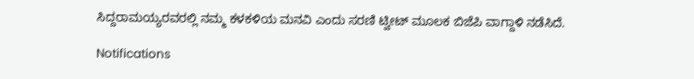ಸಿದ್ದರಾಮಯ್ಯರವರಲ್ಲಿ ನಮ್ಮ ಕಳಕಳಿಯ ಮನವಿ ಎಂದು ಸರಣಿ ಟ್ವೀಟ್‌ ಮೂಲಕ ಬಿಜೆಪಿ ವಾಗ್ದಾಳಿ ನಡೆಸಿದೆ.

Notifications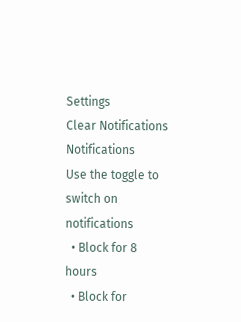Settings
Clear Notifications
Notifications
Use the toggle to switch on notifications
  • Block for 8 hours
  • Block for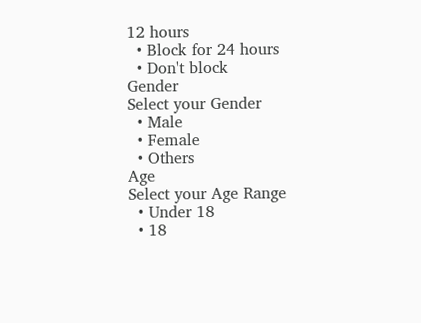12 hours
  • Block for 24 hours
  • Don't block
Gender
Select your Gender
  • Male
  • Female
  • Others
Age
Select your Age Range
  • Under 18
  • 18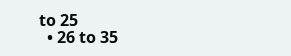to 25
  • 26 to 35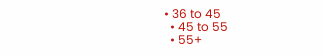• 36 to 45
  • 45 to 55
  • 55+